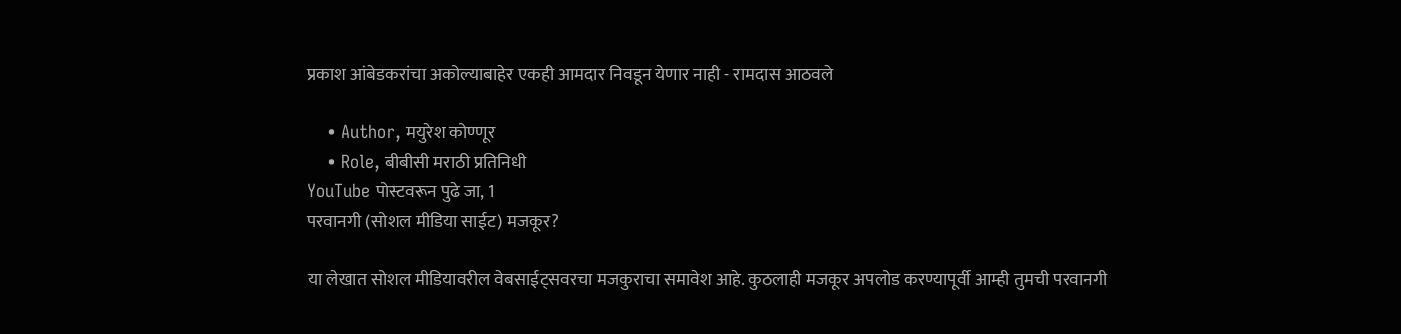प्रकाश आंबेडकरांचा अकोल्याबाहेर एकही आमदार निवडून येणार नाही - रामदास आठवले

    • Author, मयुरेश कोण्णूर
    • Role, बीबीसी मराठी प्रतिनिधी
YouTube पोस्टवरून पुढे जा, 1
परवानगी (सोशल मीडिया साईट) मजकूर?

या लेखात सोशल मीडियावरील वेबसाईट्सवरचा मजकुराचा समावेश आहे. कुठलाही मजकूर अपलोड करण्यापूर्वी आम्ही तुमची परवानगी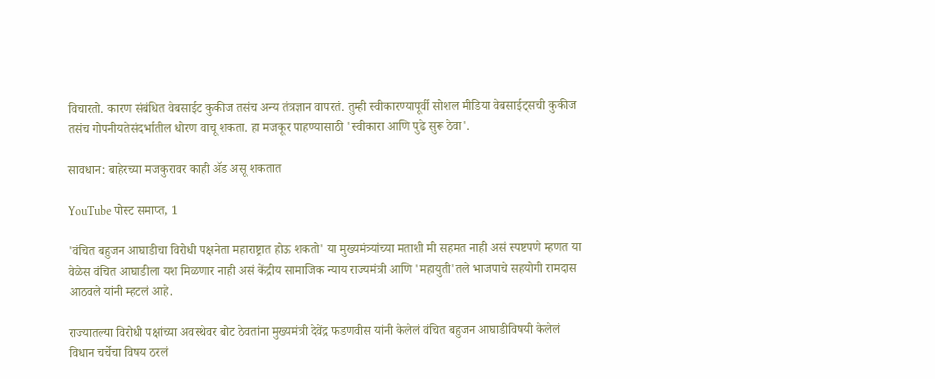विचारतो. कारण संबंधित वेबसाईट कुकीज तसंच अन्य तंत्रज्ञान वापरतं. तुम्ही स्वीकारण्यापूर्वी सोशल मीडिया वेबसाईट्सची कुकीज तसंच गोपनीयतेसंदर्भातील धोरण वाचू शकता. हा मजकूर पाहण्यासाठी 'स्वीकारा आणि पुढे सुरू ठेवा'.

सावधान: बाहेरच्या मजकुरावर काही ॲड असू शकतात

YouTube पोस्ट समाप्त, 1

'वंचित बहुजन आघाडीचा विरोधी पक्षनेता महाराष्ट्रात होऊ शकतो' या मुख्यमंत्र्यांच्या मताशी मी सहमत नाही असं स्पष्टपणे म्हणत या वेळेस वंचित आघाडीला यश मिळणार नाही असं केंद्रीय सामाजिक न्याय राज्यमंत्री आणि 'महायुती'तले भाजपाचे सहयोगी रामदास आठवले यांनी म्हटलं आहे.

राज्यातल्या विरोधी पक्षांच्या अवस्थेवर बोट ठेवतांना मुख्यमंत्री देवेंद्र फडणवीस यांनी केलेलं वंचित बहुजन आघाडीविषयी केलेलं विधान चर्चेचा विषय ठरलं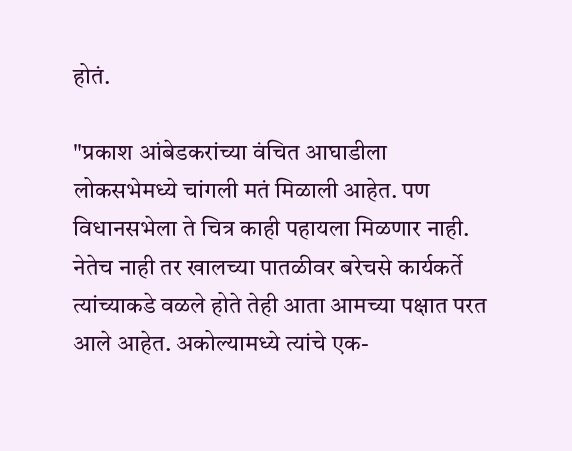होतं.

"प्रकाश आंबेडकरांच्या वंचित आघाडीला लोकसभेमध्ये चांगली मतं मिळाली आहेत. पण विधानसभेला ते चित्र काही पहायला मिळणार नाही. नेतेच नाही तर खालच्या पातळीवर बरेचसे कार्यकर्ते त्यांच्याकडे वळले होते तेही आता आमच्या पक्षात परत आले आहेत. अकोल्यामध्ये त्यांचे एक-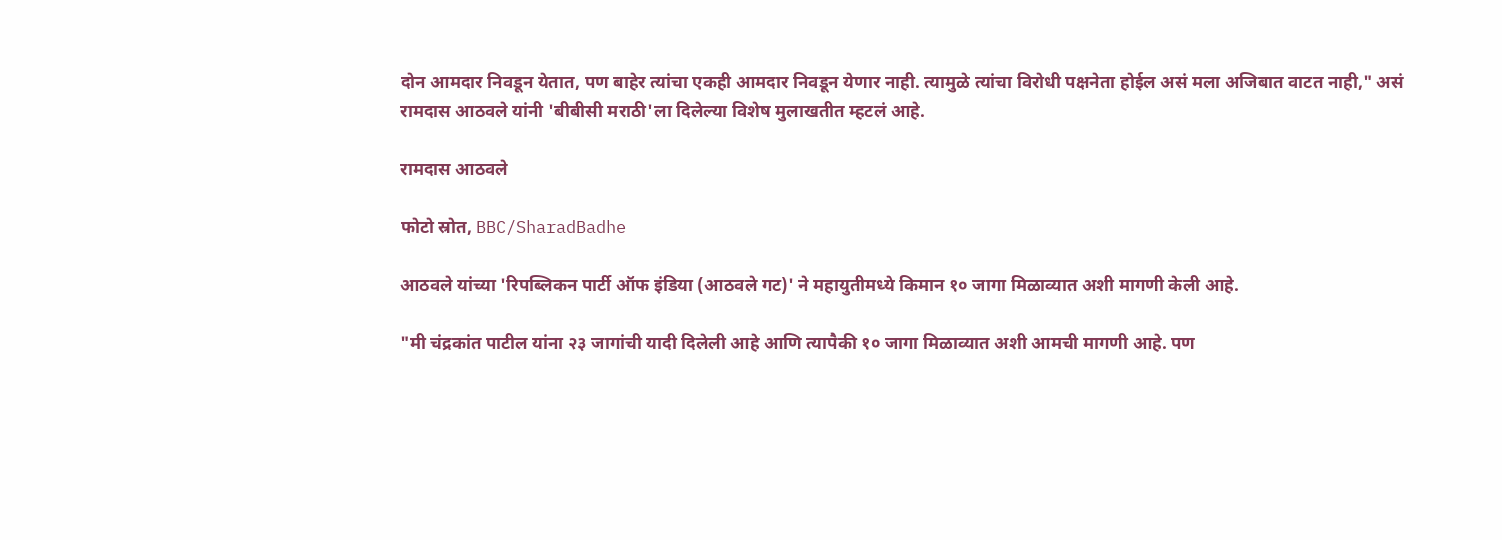दोन आमदार निवडून येतात, पण बाहेर त्यांचा एकही आमदार निवडून येणार नाही. त्यामुळे त्यांचा विरोधी पक्षनेता होईल असं मला अजिबात वाटत नाही," असं रामदास आठवले यांनी 'बीबीसी मराठी'ला दिलेल्या विशेष मुलाखतीत म्हटलं आहे.

रामदास आठवले

फोटो स्रोत, BBC/SharadBadhe

आठवले यांच्या 'रिपब्लिकन पार्टी ऑफ इंडिया (आठवले गट)' ने महायुतीमध्ये किमान १० जागा मिळाव्यात अशी मागणी केली आहे.

"मी चंद्रकांत पाटील यांना २३ जागांची यादी दिलेली आहे आणि त्यापैकी १० जागा मिळाव्यात अशी आमची मागणी आहे. पण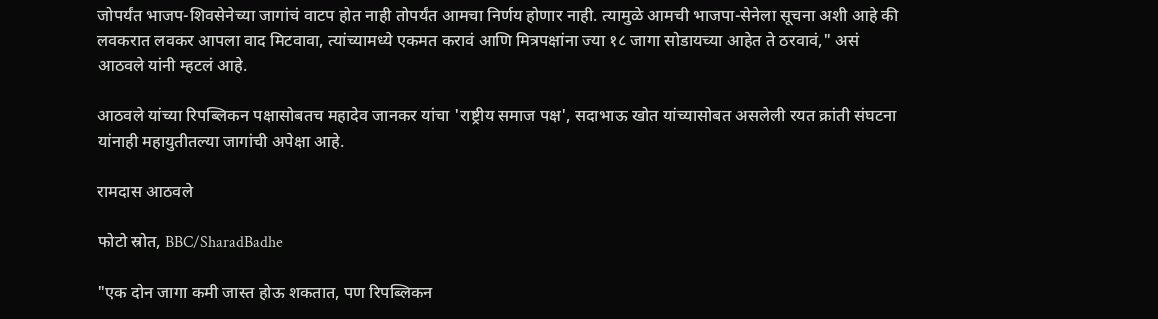जोपर्यंत भाजप-शिवसेनेच्या जागांचं वाटप होत नाही तोपर्यंत आमचा निर्णय होणार नाही. त्यामुळे आमची भाजपा-सेनेला सूचना अशी आहे की लवकरात लवकर आपला वाद मिटवावा, त्यांच्यामध्ये एकमत करावं आणि मित्रपक्षांना ज्या १८ जागा सोडायच्या आहेत ते ठरवावं," असं आठवले यांनी म्हटलं आहे.

आठवले यांच्या रिपब्लिकन पक्षासोबतच महादेव जानकर यांचा 'राष्ट्रीय समाज पक्ष', सदाभाऊ खोत यांच्यासोबत असलेली रयत क्रांती संघटना यांनाही महायुतीतल्या जागांची अपेक्षा आहे.

रामदास आठवले

फोटो स्रोत, BBC/SharadBadhe

"एक दोन जागा कमी जास्त होऊ शकतात, पण रिपब्लिकन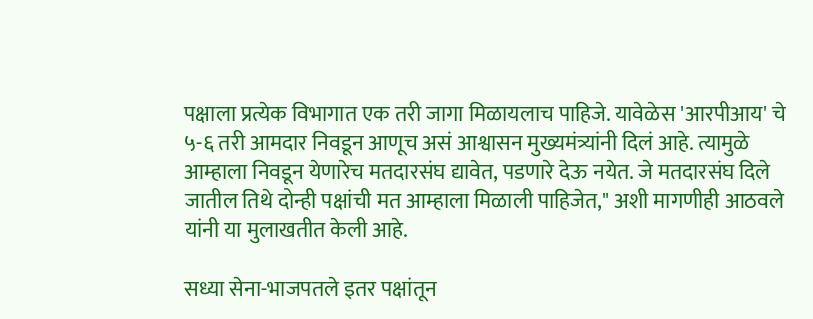पक्षाला प्रत्येक विभागात एक तरी जागा मिळायलाच पाहिजे. यावेळेस 'आरपीआय' चे ५-६ तरी आमदार निवडून आणूच असं आश्वासन मुख्यमंत्र्यांनी दिलं आहे. त्यामुळे आम्हाला निवडून येणारेच मतदारसंघ द्यावेत, पडणारे देऊ नयेत. जे मतदारसंघ दिले जातील तिथे दोन्ही पक्षांची मत आम्हाला मिळाली पाहिजेत," अशी मागणीही आठवले यांनी या मुलाखतीत केली आहे.

सध्या सेना-भाजपतले इतर पक्षांतून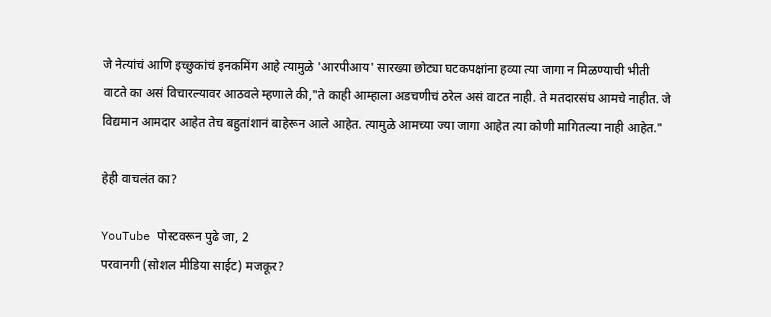जे नेत्यांचं आणि इच्छुकांचं इनकमिंग आहे त्यामुळे 'आरपीआय' सारख्या छोट्या घटकपक्षांना हव्या त्या जागा न मिळण्याची भीती वाटते का असं विचारल्यावर आठवले म्हणाले की,"ते काही आम्हाला अडचणीचं ठरेल असं वाटत नाही. ते मतदारसंघ आमचे नाहीत. जे विद्यमान आमदार आहेत तेच बहुतांशानं बाहेरून आले आहेत. त्यामुळे आमच्या ज्या जागा आहेत त्या कोणी मागितल्या नाही आहेत."

हेही वाचलंत का?

YouTube पोस्टवरून पुढे जा, 2
परवानगी (सोशल मीडिया साईट) मजकूर?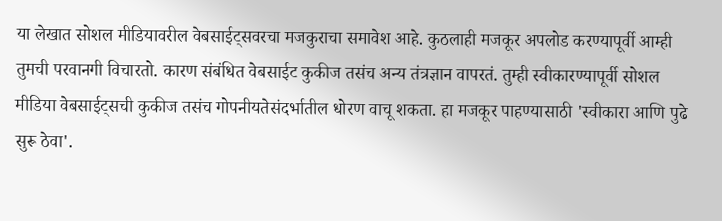या लेखात सोशल मीडियावरील वेबसाईट्सवरचा मजकुराचा समावेश आहे. कुठलाही मजकूर अपलोड करण्यापूर्वी आम्ही तुमची परवानगी विचारतो. कारण संबंधित वेबसाईट कुकीज तसंच अन्य तंत्रज्ञान वापरतं. तुम्ही स्वीकारण्यापूर्वी सोशल मीडिया वेबसाईट्सची कुकीज तसंच गोपनीयतेसंदर्भातील धोरण वाचू शकता. हा मजकूर पाहण्यासाठी 'स्वीकारा आणि पुढे सुरू ठेवा'.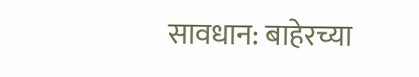सावधान: बाहेरच्या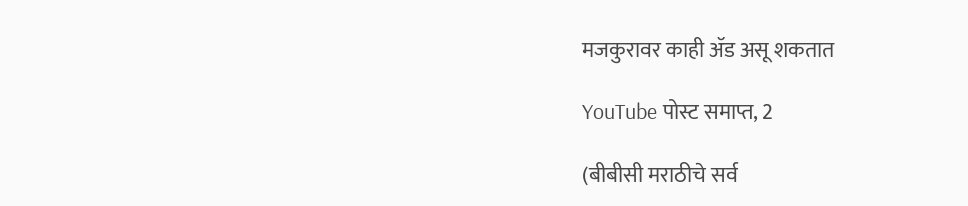मजकुरावर काही ॲड असू शकतात

YouTube पोस्ट समाप्त, 2

(बीबीसी मराठीचे सर्व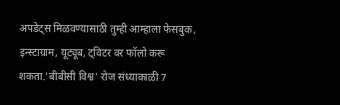अपडेट्स मिळवण्यासाठी तुम्ही आम्हाला फेसबुक, इन्स्टाग्राम, यूट्यूब, ट्विटर वर फॉलो करू शकता.'बीबीसी विश्व' रोज संध्याकाळी 7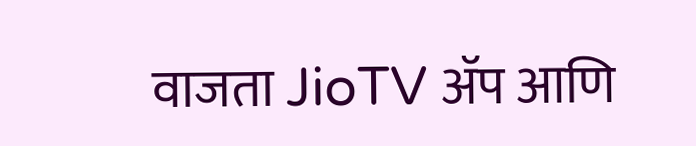वाजता JioTV ॲप आणि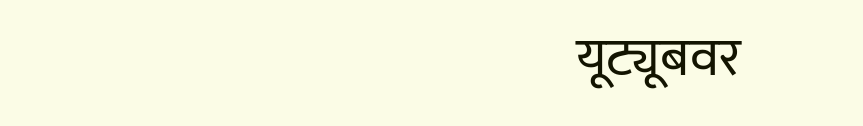यूट्यूबवर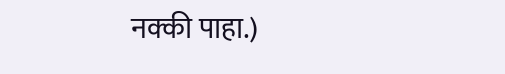नक्की पाहा.)